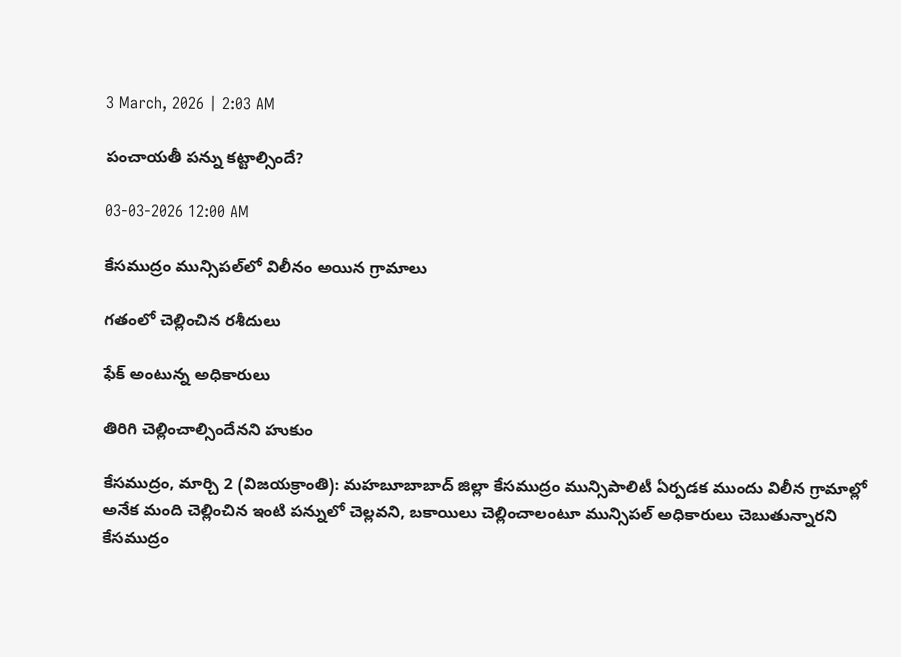3 March, 2026 | 2:03 AM

పంచాయతీ పన్ను కట్టాల్సిందే?

03-03-2026 12:00 AM

కేసముద్రం మున్సిపల్‌లో విలీనం అయిన గ్రామాలు

గతంలో చెల్లించిన రశీదులు

ఫేక్ అంటున్న అధికారులు

తిరిగి చెల్లించాల్సిందేనని హుకుం

కేసముద్రం, మార్చి 2 (విజయక్రాంతి): మహబూబాబాద్ జిల్లా కేసముద్రం మున్సిపాలిటీ ఏర్పడక ముందు విలీన గ్రామాల్లో అనేక మంది చెల్లించిన ఇంటి పన్నులో చెల్లవని, బకాయిలు చెల్లించాలంటూ మున్సిపల్ అధికారులు చెబుతున్నారని కేసముద్రం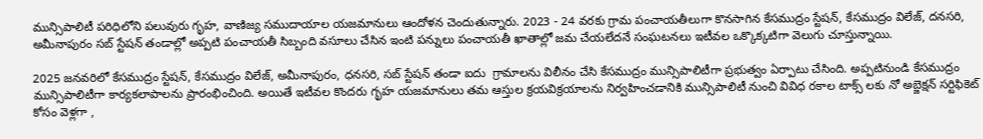మున్సిపాలిటీ పరిధిలోని పలువురు గృహ, వాణిజ్య సముదాయాల యజమానులు ఆందోళన చెందుతున్నారు. 2023 - 24 వరకు గ్రామ పంచాయతీలుగా కొనసాగిన కేసముద్రం స్టేషన్, కేసముద్రం విలేజ్, దనసరి, అమీనాపురం సబ్ స్టేషన్ తండాల్లో అప్పటి పంచాయతీ సిబ్బంది వసూలు చేసిన ఇంటి పన్నులు పంచాయతీ ఖాతాల్లో జమ చేయలేదనే సంఘటనలు ఇటీవల ఒక్కొక్కటిగా వెలుగు చూస్తున్నాయి.

2025 జనవరిలో కేసముద్రం స్టేషన్, కేసముద్రం విలేజ్, అమీనాపురం, ధనసరి, సబ్ స్టేషన్ తండా ఐదు  గ్రామాలను విలీనం చేసి కేసముద్రం మున్సిపాలిటీగా ప్రభుత్వం ఏర్పాటు చేసింది. అప్పటినుండి కేసముద్రం మున్సిపాలిటీగా కార్యకలాపాలను ప్రారంభించింది. అయితే ఇటీవల కొందరు గృహ యజమానులు తమ ఆస్తుల క్రయవిక్రయాలను నిర్వహించడానికి మున్సిపాలిటీ నుంచి వివిధ రకాల టాక్స్ లకు నో అబ్జెక్షన్ సర్టిఫికెట్ కోసం వెళ్లగా ,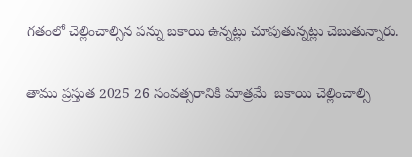గతంలో చెల్లించాల్సిన పన్ను బకాయి ఉన్నట్లు చూపుతున్నట్లు చెబుతున్నారు.

తాము ప్రస్తుత 2025 26 సంవత్సరానికి మాత్రమే  బకాయి చెల్లించాల్సి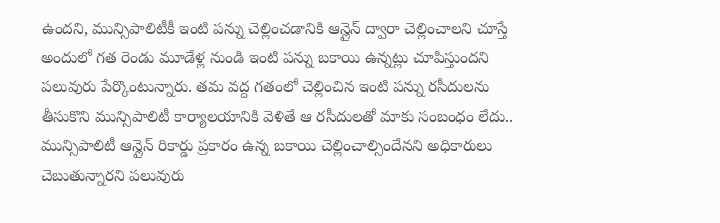ఉందని, మున్సిపాలిటీకీ ఇంటి పన్ను చెల్లించడానికి ఆన్లైన్ ద్వారా చెల్లించాలని చూస్తే అందులో గత రెండు మూడేళ్ల నుండి ఇంటి పన్ను బకాయి ఉన్నట్లు చూపిస్తుందని పలువురు పేర్కొంటున్నారు. తమ వద్ద గతంలో చెల్లించిన ఇంటి పన్ను రసీదులను తీసుకొని మున్సిపాలిటీ కార్యాలయానికి వెళితే ఆ రసీదులతో మాకు సంబంధం లేదు.. మున్సిపాలిటీ ఆన్లైన్ రికార్డు ప్రకారం ఉన్న బకాయి చెల్లించాల్సిందేనని అధికారులు చెబుతున్నారని పలువురు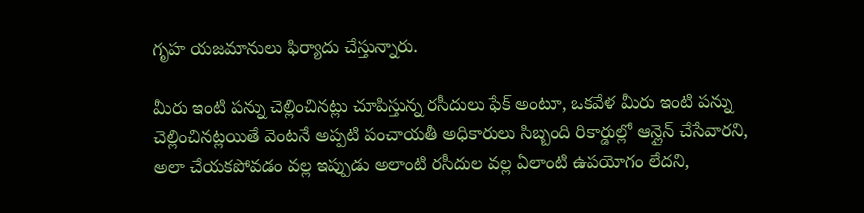గృహ యజమానులు ఫిర్యాదు చేస్తున్నారు.

మీరు ఇంటి పన్ను చెల్లించినట్లు చూపిస్తున్న రసీదులు ఫేక్ అంటూ, ఒకవేళ మీరు ఇంటి పన్ను చెల్లించినట్లయితే వెంటనే అప్పటి పంచాయతీ అధికారులు సిబ్బంది రికార్డుల్లో ఆన్లైన్ చేసేవారని, అలా చేయకపోవడం వల్ల ఇప్పుడు అలాంటి రసీదుల వల్ల ఏలాంటి ఉపయోగం లేదని,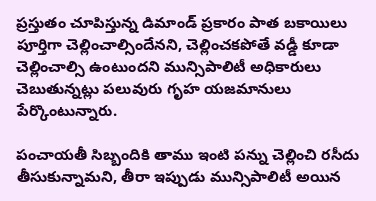ప్రస్తుతం చూపిస్తున్న డిమాండ్ ప్రకారం పాత బకాయిలు పూర్తిగా చెల్లించాల్సిందేనని, చెల్లించకపోతే వడ్డీ కూడా చెల్లించాల్సి ఉంటుందని మున్సిపాలిటీ అధికారులు చెబుతున్నట్లు పలువురు గృహ యజమానులు పేర్కొంటున్నారు.

పంచాయతీ సిబ్బందికి తాము ఇంటి పన్ను చెల్లించి రసీదు తీసుకున్నామని, తీరా ఇప్పుడు మున్సిపాలిటీ అయిన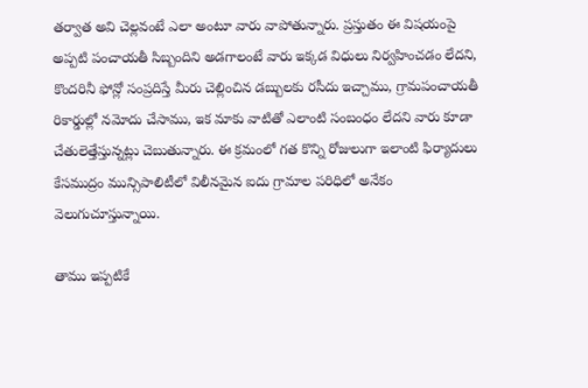తర్వాత అవి చెల్లవంటే ఎలా అంటూ వారు వాపోతున్నారు. ప్రస్తుతం ఈ విషయంపై అప్పటి పంచాయతీ సిబ్బందిని అడగాలంటే వారు ఇక్కడ విధులు నిర్వహించడం లేదని, కొందరినీ ఫోన్లో సంప్రదిస్తే మీరు చెల్లించిన డబ్బులకు రసీదు ఇచ్చాము, గ్రామపంచాయతీ రికార్డుల్లో నమోదు చేసాము, ఇక మాకు వాటితో ఎలాంటి సంబంధం లేదని వారు కూడా చేతులెత్తేస్తున్నట్లు చెబుతున్నారు. ఈ క్రమంలో గత కొన్ని రోజులుగా ఇలాంటి ఫిర్యాదులు కేసముద్రం మున్సిపాలిటీలో విలీనమైన ఐదు గ్రామాల పరిధిలో అనేకం వెలుగుచూస్తున్నాయి.

తాము ఇప్పటికే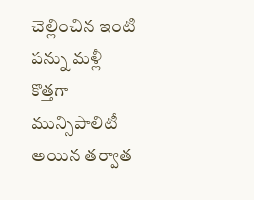చెల్లించిన ఇంటి పన్ను మళ్లీ కొత్తగా మున్సిపాలిటీ అయిన తర్వాత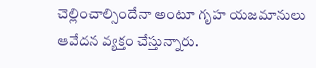చెల్లించాల్సిందేనా అంటూ గృహ యజమానులు ఆవేదన వ్యక్తం చేస్తున్నారు.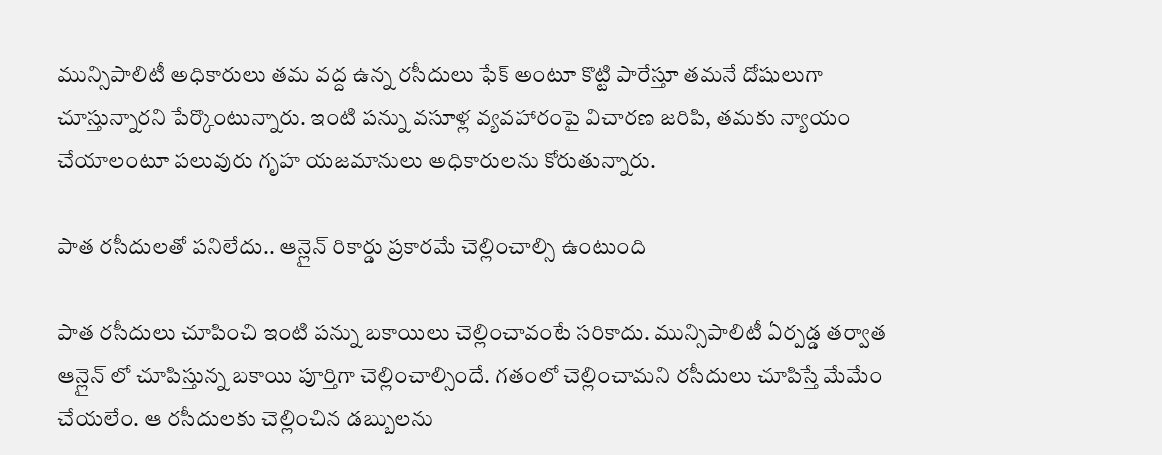మున్సిపాలిటీ అధికారులు తమ వద్ద ఉన్న రసీదులు ఫేక్ అంటూ కొట్టి పారేస్తూ తమనే దోషులుగా చూస్తున్నారని పేర్కొంటున్నారు. ఇంటి పన్ను వసూళ్ల వ్యవహారంపై విచారణ జరిపి, తమకు న్యాయం చేయాలంటూ పలువురు గృహ యజమానులు అధికారులను కోరుతున్నారు.

పాత రసీదులతో పనిలేదు.. ఆన్లైన్ రికార్డు ప్రకారమే చెల్లించాల్సి ఉంటుంది

పాత రసీదులు చూపించి ఇంటి పన్ను బకాయిలు చెల్లించావంటే సరికాదు. మున్సిపాలిటీ ఏర్పడ్డ తర్వాత ఆన్లైన్ లో చూపిస్తున్న బకాయి పూర్తిగా చెల్లించాల్సిందే. గతంలో చెల్లించామని రసీదులు చూపిస్తే మేమేం చేయలేం. ఆ రసీదులకు చెల్లించిన డబ్బులను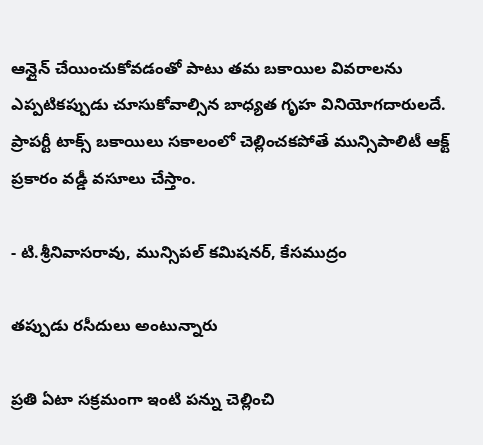ఆన్లైన్ చేయించుకోవడంతో పాటు తమ బకాయిల వివరాలను ఎప్పటికప్పుడు చూసుకోవాల్సిన బాధ్యత గృహ వినియోగదారులదే. ప్రాపర్టీ టాక్స్ బకాయిలు సకాలంలో చెల్లించకపోతే మున్సిపాలిటీ ఆక్ట్ ప్రకారం వడ్డీ వసూలు చేస్తాం.

- టి.శ్రీనివాసరావు, మున్సిపల్ కమిషనర్, కేసముద్రం

తప్పుడు రసీదులు అంటున్నారు

ప్రతి ఏటా సక్రమంగా ఇంటి పన్ను చెల్లించి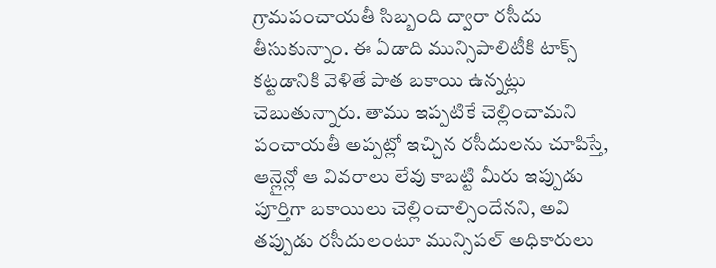గ్రామపంచాయతీ సిబ్బంది ద్వారా రసీదు తీసుకున్నాం. ఈ ఏడాది మున్సిపాలిటీకి టాక్స్ కట్టడానికి వెళితే పాత బకాయి ఉన్నట్లు చెబుతున్నారు. తాము ఇప్పటికే చెల్లించామని పంచాయతీ అప్పట్లో ఇచ్చిన రసీదులను చూపిస్తే, ఆన్లైన్లో ఆ వివరాలు లేవు కాబట్టి మీరు ఇప్పుడు పూర్తిగా బకాయిలు చెల్లించాల్సిందేనని, అవి తప్పుడు రసీదులంటూ మున్సిపల్ అధికారులు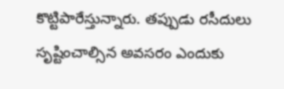కొట్టిపారేస్తున్నారు. తప్పుడు రసీదులు సృష్టించాల్సిన అవసరం ఎందుకు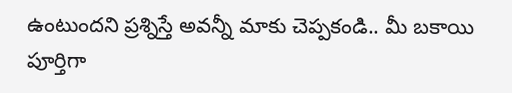ఉంటుందని ప్రశ్నిస్తే అవన్నీ మాకు చెప్పకండి.. మీ బకాయి పూర్తిగా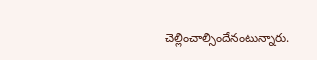చెల్లించాల్సిందేనంటున్నారు.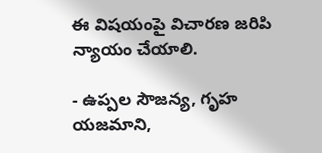ఈ విషయంపై విచారణ జరిపి న్యాయం చేయాలి.

- ఉప్పల సౌజన్య, గృహ యజమాని,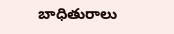బాధితురాలు